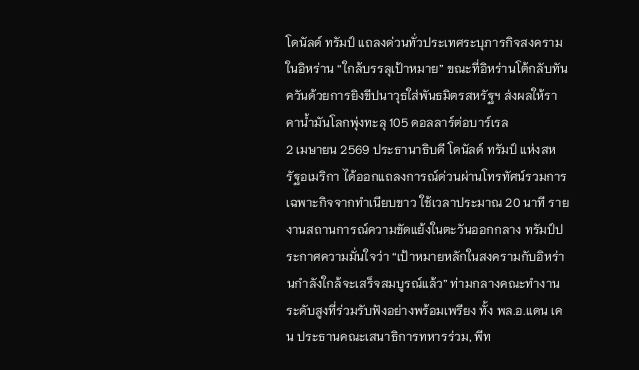โดนัลด์ ทรัมป์ แถลงด่วนทั่วประเทศระบุภารกิจสงครามในอิหร่าน “ใกล้บรรลุเป้าหมาย” ขณะที่อิหร่านโต้กลับทันควันด้วยการยิงขีปนาวุธใส่พันธมิตรสหรัฐฯ ส่งผลให้ราคาน้ำมันโลกพุ่งทะลุ 105 ดอลลาร์ต่อบาร์เรล
2 เมษายน 2569 ประธานาธิบดี โดนัลด์ ทรัมป์ แห่งสหรัฐอเมริกา ได้ออกแถลงการณ์ด่วนผ่านโทรทัศน์รวมการเฉพาะกิจจากทำเนียบขาว ใช้เวลาประมาณ 20 นาที รายงานสถานการณ์ความขัดแย้งในตะวันออกกลาง ทรัมป์ประกาศความมั่นใจว่า “เป้าหมายหลักในสงครามกับอิหร่านกำลังใกล้จะเสร็จสมบูรณ์แล้ว” ท่ามกลางคณะทำงานระดับสูงที่ร่วมรับฟังอย่างพร้อมเพรียง ทั้ง พล.อ.แดน เคน ประธานคณะเสนาธิการทหารร่วม, พีท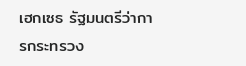เฮกเซธ รัฐมนตรีว่าการกระทรวง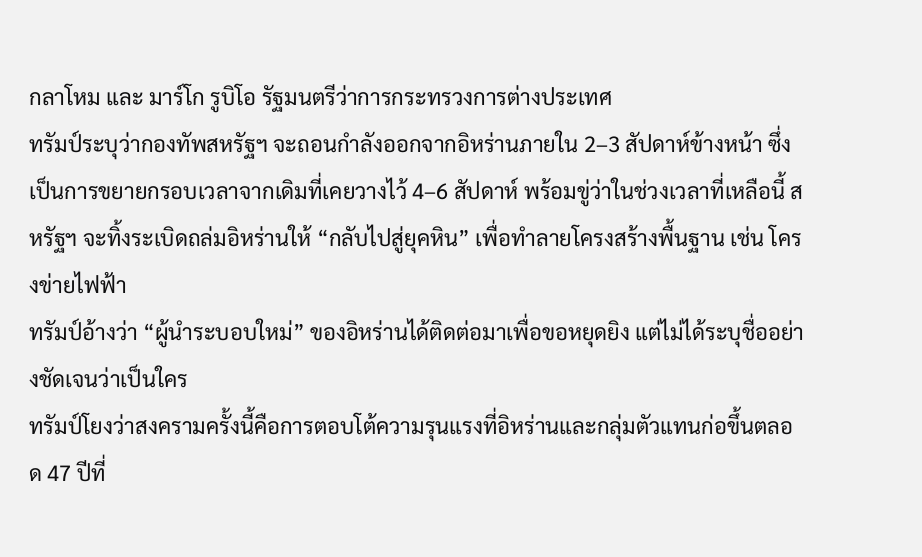กลาโหม และ มาร์โก รูบิโอ รัฐมนตรีว่าการกระทรวงการต่างประเทศ
ทรัมป์ระบุว่ากองทัพสหรัฐฯ จะถอนกำลังออกจากอิหร่านภายใน 2–3 สัปดาห์ข้างหน้า ซึ่งเป็นการขยายกรอบเวลาจากเดิมที่เคยวางไว้ 4–6 สัปดาห์ พร้อมขู่ว่าในช่วงเวลาที่เหลือนี้ สหรัฐฯ จะทิ้งระเบิดถล่มอิหร่านให้ “กลับไปสู่ยุคหิน” เพื่อทำลายโครงสร้างพื้นฐาน เช่น โครงข่ายไฟฟ้า
ทรัมป์อ้างว่า “ผู้นำระบอบใหม่” ของอิหร่านได้ติดต่อมาเพื่อขอหยุดยิง แต่ไม่ได้ระบุชื่ออย่างชัดเจนว่าเป็นใคร
ทรัมป์โยงว่าสงครามครั้งนี้คือการตอบโต้ความรุนแรงที่อิหร่านและกลุ่มตัวแทนก่อขึ้นตลอด 47 ปีที่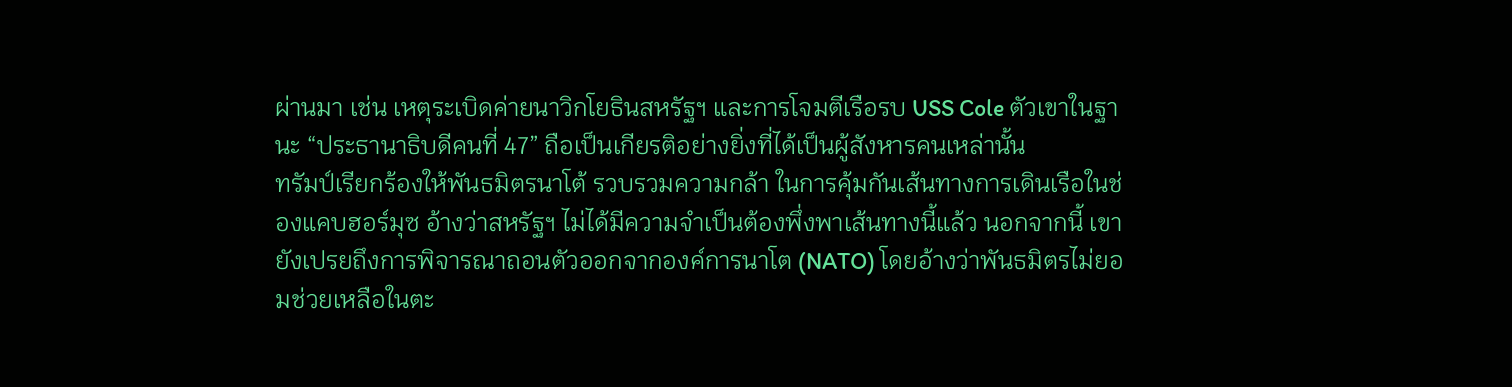ผ่านมา เช่น เหตุระเบิดค่ายนาวิกโยธินสหรัฐฯ และการโจมตีเรือรบ USS Cole ตัวเขาในฐานะ “ประธานาธิบดีคนที่ 47” ถือเป็นเกียรติอย่างยิ่งที่ได้เป็นผู้สังหารคนเหล่านั้น
ทรัมป์เรียกร้องให้พันธมิตรนาโต้ รวบรวมความกล้า ในการคุ้มกันเส้นทางการเดินเรือในช่องแคบฮอร์มุซ อ้างว่าสหรัฐฯ ไม่ได้มีความจำเป็นต้องพึ่งพาเส้นทางนี้แล้ว นอกจากนี้ เขายังเปรยถึงการพิจารณาถอนตัวออกจากองค์การนาโต (NATO) โดยอ้างว่าพันธมิตรไม่ยอมช่วยเหลือในตะ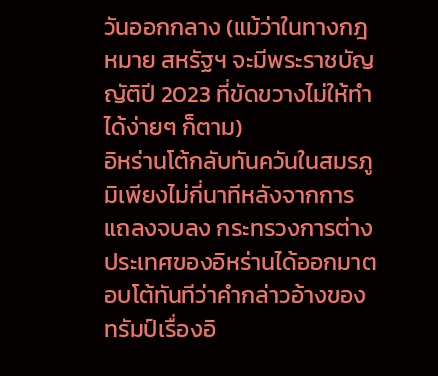วันออกกลาง (แม้ว่าในทางกฎหมาย สหรัฐฯ จะมีพระราชบัญญัติปี 2023 ที่ขัดขวางไม่ให้ทำได้ง่ายๆ ก็ตาม)
อิหร่านโต้กลับทันควันในสมรภูมิเพียงไม่กี่นาทีหลังจากการแถลงจบลง กระทรวงการต่างประเทศของอิหร่านได้ออกมาตอบโต้ทันทีว่าคำกล่าวอ้างของทรัมป์เรื่องอิ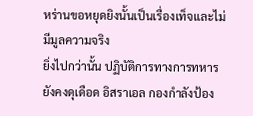หร่านขอหยุดยิงนั้นเป็นเรื่องเท็จและไม่มีมูลความจริง
ยิ่งไปกว่านั้น ปฏิบัติการทางการทหารยังคงดุเดือด อิสราเอล กองกำลังป้อง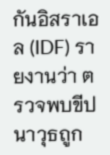กันอิสราเอล (IDF) รายงานว่า ตรวจพบขีปนาวุธถูก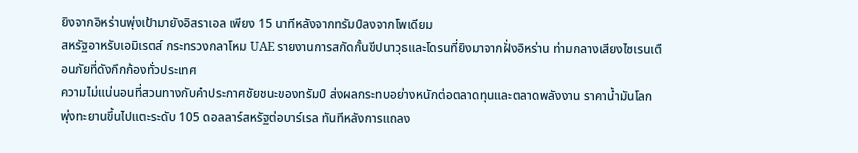ยิงจากอิหร่านพุ่งเป้ามายังอิสราเอล เพียง 15 นาทีหลังจากทรัมป์ลงจากโพเดียม
สหรัฐอาหรับเอมิเรตส์ กระทรวงกลาโหม UAE รายงานการสกัดกั้นขีปนาวุธและโดรนที่ยิงมาจากฝั่งอิหร่าน ท่ามกลางเสียงไซเรนเตือนภัยที่ดังกึกก้องทั่วประเทศ
ความไม่แน่นอนที่สวนทางกับคำประกาศชัยชนะของทรัมป์ ส่งผลกระทบอย่างหนักต่อตลาดทุนและตลาดพลังงาน ราคาน้ำมันโลก พุ่งทะยานขึ้นไปแตะระดับ 105 ดอลลาร์สหรัฐต่อบาร์เรล ทันทีหลังการแถลง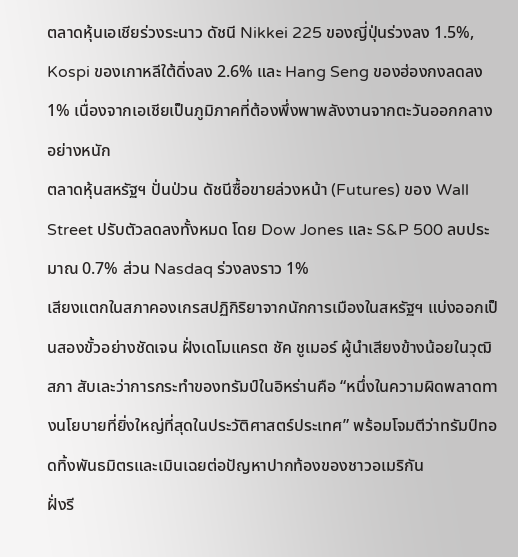ตลาดหุ้นเอเชียร่วงระนาว ดัชนี Nikkei 225 ของญี่ปุ่นร่วงลง 1.5%, Kospi ของเกาหลีใต้ดิ่งลง 2.6% และ Hang Seng ของฮ่องกงลดลง 1% เนื่องจากเอเชียเป็นภูมิภาคที่ต้องพึ่งพาพลังงานจากตะวันออกกลางอย่างหนัก
ตลาดหุ้นสหรัฐฯ ปั่นป่วน ดัชนีซื้อขายล่วงหน้า (Futures) ของ Wall Street ปรับตัวลดลงทั้งหมด โดย Dow Jones และ S&P 500 ลบประมาณ 0.7% ส่วน Nasdaq ร่วงลงราว 1%
เสียงแตกในสภาคองเกรสปฏิกิริยาจากนักการเมืองในสหรัฐฯ แบ่งออกเป็นสองขั้วอย่างชัดเจน ฝั่งเดโมแครต ชัค ชูเมอร์ ผู้นำเสียงข้างน้อยในวุฒิสภา สับเละว่าการกระทำของทรัมป์ในอิหร่านคือ “หนึ่งในความผิดพลาดทางนโยบายที่ยิ่งใหญ่ที่สุดในประวัติศาสตร์ประเทศ” พร้อมโจมตีว่าทรัมป์ทอดทิ้งพันธมิตรและเมินเฉยต่อปัญหาปากท้องของชาวอเมริกัน
ฝั่งรี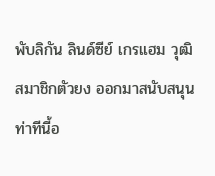พับลิกัน ลินด์ซีย์ เกรแฮม วุฒิสมาชิกตัวยง ออกมาสนับสนุนท่าทีนี้อ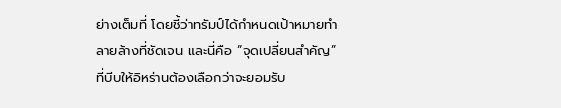ย่างเต็มที่ โดยชี้ว่าทรัมป์ได้กำหนดเป้าหมายทำลายล้างที่ชัดเจน และนี่คือ “จุดเปลี่ยนสำคัญ” ที่บีบให้อิหร่านต้องเลือกว่าจะยอมรับ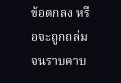ข้อตกลง หรือจะถูกถล่มจนราบคาบ